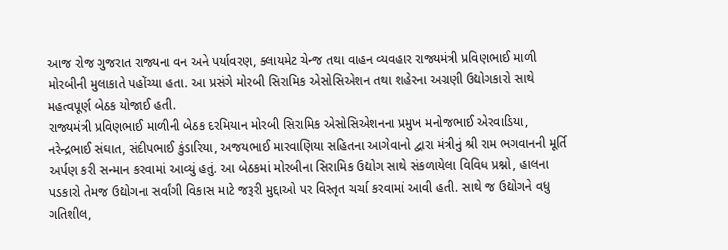આજ રોજ ગુજરાત રાજ્યના વન અને પર્યાવરણ, ક્લાયમેટ ચેન્જ તથા વાહન વ્યવહાર રાજ્યમંત્રી પ્રવિણભાઈ માળી મોરબીની મુલાકાતે પહોંચ્યા હતા. આ પ્રસંગે મોરબી સિરામિક એસોસિએશન તથા શહેરના અગ્રણી ઉદ્યોગકારો સાથે મહત્વપૂર્ણ બેઠક યોજાઈ હતી.
રાજ્યમંત્રી પ્રવિણભાઈ માળીની બેઠક દરમિયાન મોરબી સિરામિક એસોસિએશનના પ્રમુખ મનોજભાઈ એરવાડિયા, નરેન્દ્રભાઈ સંઘાત, સંદીપભાઈ કુંડારિયા, અજયભાઈ મારવાણિયા સહિતના આગેવાનો દ્વારા મંત્રીનું શ્રી રામ ભગવાનની મૂર્તિ અર્પણ કરી સન્માન કરવામાં આવ્યું હતું. આ બેઠકમાં મોરબીના સિરામિક ઉદ્યોગ સાથે સંકળાયેલા વિવિધ પ્રશ્નો, હાલના પડકારો તેમજ ઉદ્યોગના સર્વાંગી વિકાસ માટે જરૂરી મુદ્દાઓ પર વિસ્તૃત ચર્ચા કરવામાં આવી હતી. સાથે જ ઉદ્યોગને વધુ ગતિશીલ,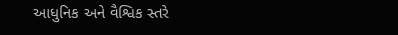આધુનિક અને વૈશ્વિક સ્તરે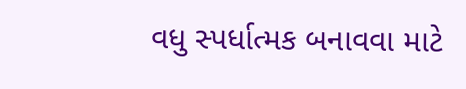વધુ સ્પર્ધાત્મક બનાવવા માટે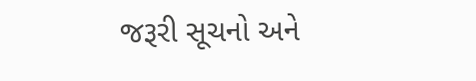જરૂરી સૂચનો અને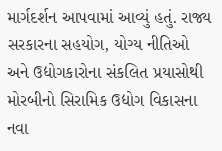માર્ગદર્શન આપવામાં આવ્યું હતું. રાજ્ય સરકારના સહયોગ, યોગ્ય નીતિઓ અને ઉદ્યોગકારોના સંકલિત પ્રયાસોથી મોરબીનો સિરામિક ઉદ્યોગ વિકાસના નવા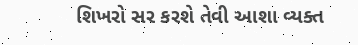શિખરો સર કરશે તેવી આશા વ્યક્ત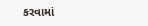કરવામાં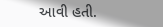આવી હતી.